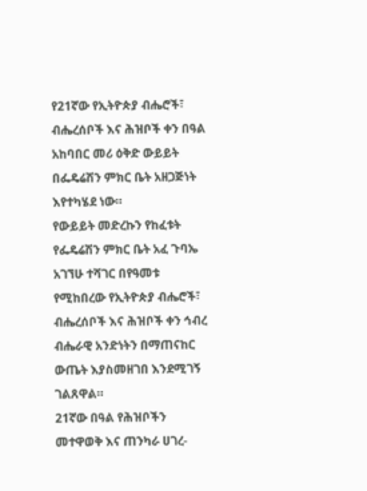የ21ኛው የኢትዮጵያ ብሔሮች፣ ብሔረሰቦች እና ሕዝቦች ቀን በዓል አከባበር መሪ ዕቅድ ውይይት በፌዴሬሽን ምክር ቤት አዘጋጅነት እየተካሄደ ነው።
የውይይት መድረኩን የከፈቱት የፌዴሬሽን ምክር ቤት አፈ ጉባኤ አገኘሁ ተሻገር በየዓመቱ የሚከበረው የኢትዮጵያ ብሔሮች፣ ብሔረሰቦች እና ሕዝቦች ቀን ኅብረ ብሔራዊ አንድነትን በማጠናከር ውጤት እያስመዘገበ እንደሚገኝ ገልጸዋል።
21ኛው በዓል የሕዝቦችን መተዋወቅ እና ጠንካራ ሀገረ-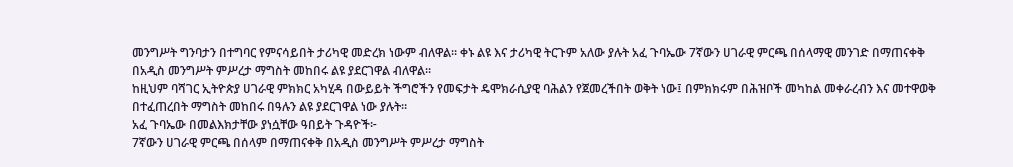መንግሥት ግንባታን በተግባር የምናሳይበት ታሪካዊ መድረክ ነውም ብለዋል። ቀኑ ልዩ እና ታሪካዊ ትርጉም አለው ያሉት አፈ ጉባኤው 7ኛውን ሀገራዊ ምርጫ በሰላማዊ መንገድ በማጠናቀቅ በአዲስ መንግሥት ምሥረታ ማግስት መከበሩ ልዩ ያደርገዋል ብለዋል።
ከዚህም ባሻገር ኢትዮጵያ ሀገራዊ ምክክር አካሂዳ በውይይት ችግሮችን የመፍታት ዴሞክራሲያዊ ባሕልን የጀመረችበት ወቅት ነው፤ በምክክሩም በሕዝቦች መካከል መቀራረብን እና መተዋወቅ በተፈጠረበት ማግስት መከበሩ በዓሉን ልዩ ያደርገዋል ነው ያሉት።
አፈ ጉባኤው በመልእክታቸው ያነሷቸው ዓበይት ጉዳዮች፦
7ኛውን ሀገራዊ ምርጫ በሰላም በማጠናቀቅ በአዲስ መንግሥት ምሥረታ ማግስት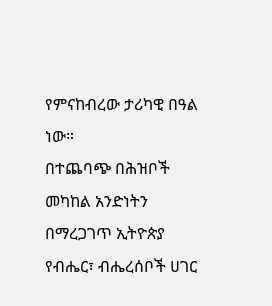የምናከብረው ታሪካዊ በዓል ነው።
በተጨባጭ በሕዝቦች መካከል አንድነትን በማረጋገጥ ኢትዮጵያ የብሔር፣ ብሔረሰቦች ሀገር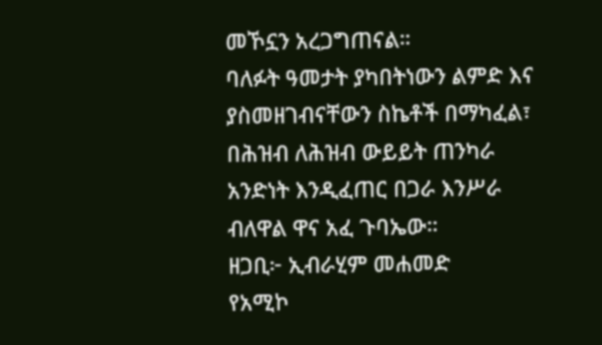መኾኗን አረጋግጠናል።
ባለፉት ዓመታት ያካበትነውን ልምድ እና ያስመዘገብናቸውን ስኬቶች በማካፈል፣ በሕዝብ ለሕዝብ ውይይት ጠንካራ አንድነት እንዲፈጠር በጋራ እንሥራ ብለዋል ዋና አፈ ጉባኤው።
ዘጋቢ፦ ኢብራሂም መሐመድ
የአሚኮ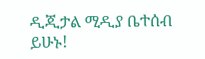ዲጂታል ሚዲያ ቤተሰብ ይሁኑ!